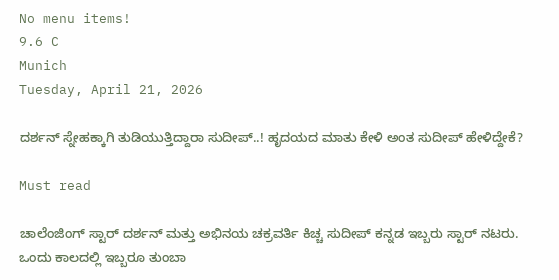No menu items!
9.6 C
Munich
Tuesday, April 21, 2026

ದರ್ಶನ್ ಸ್ನೇಹಕ್ಕಾಗಿ ತುಡಿಯುತ್ತಿದ್ದಾರಾ ಸುದೀಪ್..! ಹೃದಯದ ಮಾತು ಕೇಳಿ ಅಂತ ಸುದೀಪ್ ಹೇಳಿದ್ದೇಕೆ?

Must read

ಚಾಲೆಂಜಿಂಗ್ ಸ್ಟಾರ್ ದರ್ಶನ್ ಮತ್ತು ಅಭಿನಯ ಚಕ್ರವರ್ತಿ ಕಿಚ್ಚ ಸುದೀಪ್ ಕನ್ನಡ ಇಬ್ಬರು ಸ್ಟಾರ್ ನಟರು. ಒಂದು ಕಾಲದಲ್ಲಿ ಇಬ್ಬರೂ ತುಂಬಾ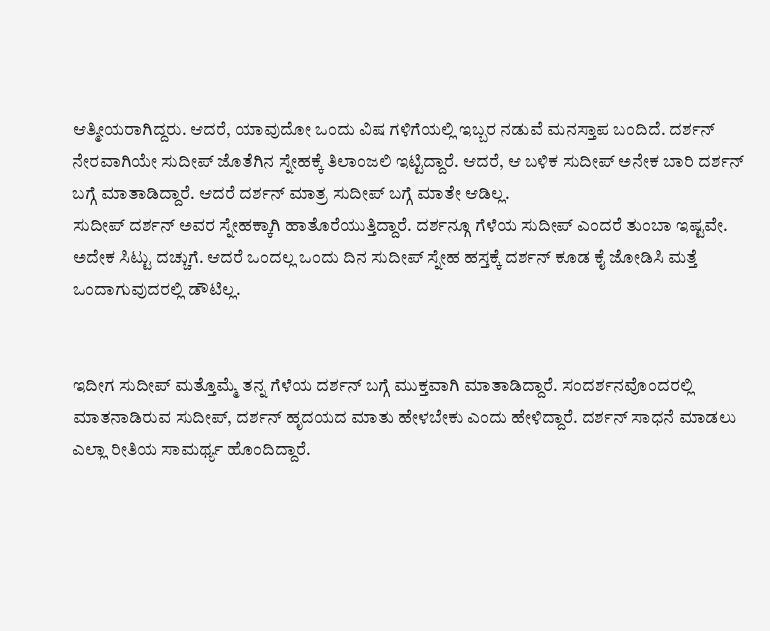ಆತ್ಮೀಯರಾಗಿದ್ದರು. ಆದರೆ, ಯಾವುದೋ ಒಂದು ವಿಷ ಗಳಿಗೆಯಲ್ಲಿ ಇಬ್ಬರ ನಡುವೆ ಮನಸ್ತಾಪ ಬಂದಿದೆ. ದರ್ಶನ್ ನೇರವಾಗಿಯೇ ಸುದೀಪ್ ಜೊತೆಗಿನ ಸ್ನೇಹಕ್ಕೆ ತಿಲಾಂಜಲಿ ಇಟ್ಟಿದ್ದಾರೆ. ಆದರೆ, ಆ ಬಳಿಕ ಸುದೀಪ್ ಅನೇಕ ಬಾರಿ ದರ್ಶನ್ ಬಗ್ಗೆ ಮಾತಾಡಿದ್ದಾರೆ. ಆದರೆ ದರ್ಶನ್ ಮಾತ್ರ ಸುದೀಪ್ ಬಗ್ಗೆ ಮಾತೇ ಆಡಿಲ್ಲ.
ಸುದೀಪ್ ದರ್ಶನ್ ಅವರ ಸ್ನೇಹಕ್ಕಾಗಿ ಹಾತೊರೆಯುತ್ತಿದ್ದಾರೆ. ದರ್ಶನ್ಗೂ ಗೆಳೆಯ ಸುದೀಪ್ ಎಂದರೆ ತುಂಬಾ ಇಷ್ಟವೇ. ಅದೇಕ ಸಿಟ್ಟು ದಚ್ಚುಗೆ. ಆದರೆ ಒಂದಲ್ಲ ಒಂದು ದಿನ ಸುದೀಪ್ ಸ್ನೇಹ ಹಸ್ತಕ್ಕೆ ದರ್ಶನ್ ಕೂಡ ಕೈ ಜೋಡಿಸಿ ಮತ್ತೆ ಒಂದಾಗುವುದರಲ್ಲಿ ಡೌಟಿಲ್ಲ.


ಇದೀಗ ಸುದೀಪ್ ಮತ್ತೊಮ್ಮೆ ತನ್ನ ಗೆಳೆಯ ದರ್ಶನ್ ಬಗ್ಗೆ ಮುಕ್ತವಾಗಿ ಮಾತಾಡಿದ್ದಾರೆ. ಸಂದರ್ಶನವೊಂದರಲ್ಲಿ ಮಾತನಾಡಿರುವ ಸುದೀಪ್, ದರ್ಶನ್ ಹೃದಯದ ಮಾತು ಹೇಳಬೇಕು ಎಂದು ಹೇಳಿದ್ದಾರೆ. ದರ್ಶನ್ ಸಾಧನೆ ಮಾಡಲು ಎಲ್ಲಾ ರೀತಿಯ ಸಾಮರ್ಥ್ಯ ಹೊಂದಿದ್ದಾರೆ.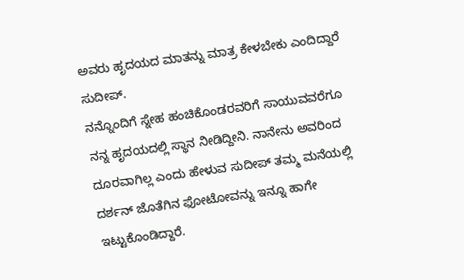ಅವರು ಹೃದಯದ ಮಾತನ್ನು ಮಾತ್ರ ಕೇಳಬೇಕು ಎಂದಿದ್ದಾರೆ ಸುದೀಪ್.
ನನ್ನೊಂದಿಗೆ ಸ್ನೇಹ ಹಂಚಿಕೊಂಡರವರಿಗೆ ಸಾಯುವವರೆಗೂ ನನ್ನ ಹೃದಯದಲ್ಲಿ ಸ್ಥಾನ ನೀಡಿದ್ದೀನಿ. ನಾನೇನು ಅವರಿಂದ ದೂರವಾಗಿಲ್ಲ ಎಂದು ಹೇಳುವ ಸುದೀಪ್ ತಮ್ಮ ಮನೆಯಲ್ಲಿ ದರ್ಶನ್ ಜೊತೆಗಿನ ಫೋಟೋವನ್ನು ಇನ್ನೂ ಹಾಗೇ ಇಟ್ಟುಕೊಂಡಿದ್ದಾರೆ.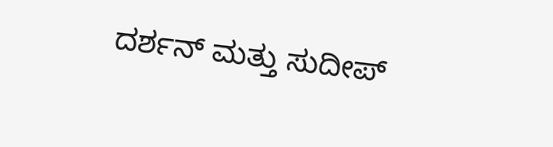ದರ್ಶನ್ ಮತ್ತು ಸುದೀಪ್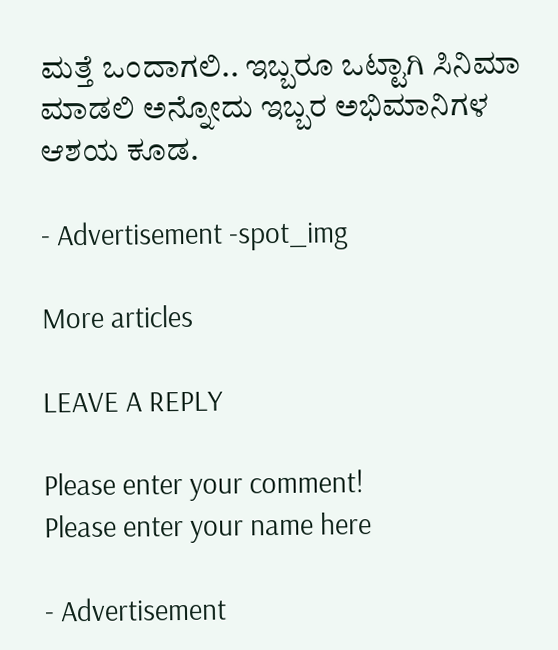ಮತ್ತೆ ಒಂದಾಗಲಿ.. ಇಬ್ಬರೂ ಒಟ್ಟಾಗಿ ಸಿನಿಮಾ ಮಾಡಲಿ ಅನ್ನೋದು ಇಬ್ಬರ ಅಭಿಮಾನಿಗಳ ಆಶಯ ಕೂಡ.

- Advertisement -spot_img

More articles

LEAVE A REPLY

Please enter your comment!
Please enter your name here

- Advertisement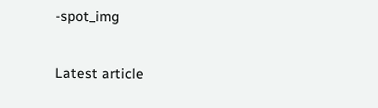-spot_img

Latest article